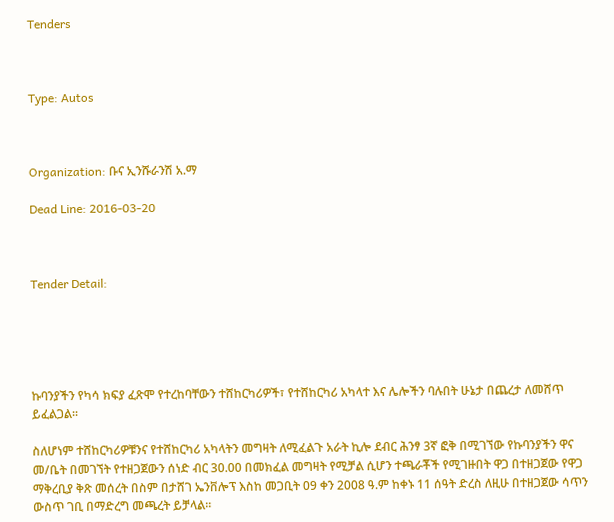Tenders



Type: Autos



Organization: ቡና ኢንሹራንሽ አ.ማ

Dead Line: 2016-03-20



Tender Detail:





ኩባንያችን የካሳ ክፍያ ፈጽሞ የተረከባቸውን ተሸከርካሪዎች፣ የተሸከርካሪ አካላተ እና ሌሎችን ባሉበት ሁኔታ በጨረታ ለመሸጥ ይፈልጋል፡፡

ስለሆነም ተሸከርካሪዎቹንና የተሸከርካሪ አካላትን መግዛት ለሚፈልጉ አራት ኪሎ ደብር ሕንፃ 3ኛ ፎቅ በሚገኘው የኩባንያችን ዋና መ/ቤት በመገኘት የተዘጋጀውን ሰነድ ብር 30.00 በመክፈል መግዛት የሚቻል ሲሆን ተጫራቾች የሚገዙበት ዋጋ በተዘጋጀው የዋጋ ማቅረቢያ ቅጽ መሰረት በስም በታሸገ ኤንቨሎፕ እስከ መጋቢት 09 ቀን 2008 ዓ.ም ከቀኑ 11 ሰዓት ድረስ ለዚሁ በተዘጋጀው ሳጥን ውስጥ ገቢ በማድረግ መጫረት ይቻላል፡፡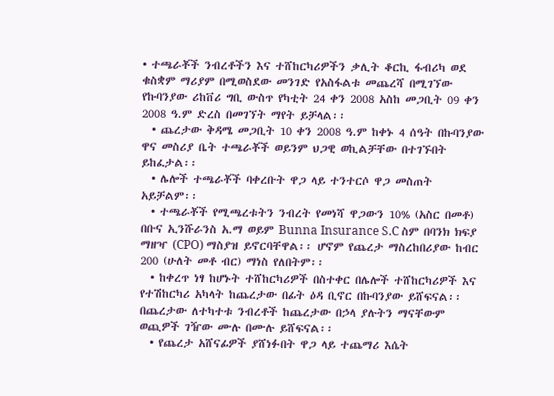• ተጫራቾች ንብረቶችን እና ተሸከርካሪዎችን ቃሊት ቆርኪ ፋብሪካ ወደ ቁስቋም ማሪያም በሚወስደው መንገድ የአስፋልቱ መጨረሻ በሚገኘው የኩባንያው ሪከቨሪ ግቢ ውስጥ የካቲት 24 ቀን 2008 አስከ መጋቢት 09 ቀን 2008 ዓ.ም ድረስ በመገኘት ማየት ይቻላል፡፡
  • ጨረታው ቅዳሜ መጋቢት 10 ቀን 2008 ዓ.ም ከቀኑ 4 ሰዓት በኩባንያው ዋና መስሪያ ቤት ተጫራቾች ወይንም ህጋዊ ወኪልቻቸው በተገኙበት ይከፈታል፡፡
  • ሌሎች ተጫራቾች ባቀረቡት ዋጋ ላይ ተንተርሶ ዋጋ መስጠት አይቻልም፡፡
  • ተጫራቾች የሚጫረቱትን ንብረት የመነሻ ዋጋውን 10% (አስር በመቶ) በቡና ኢንሹራንስ አ.ማ ወይም Bunna Insurance S.C ስም በባንክ ክፍያ ማዘዣ (CPO) ማስያዝ ይኖርባቸዋል፡፡ ሆኖም የጨረታ ማስረከበሪያው ከብር 200 (ሁለት መቶ ብር) ማነስ የለበትም፡፡
  • ከቀረጥ ነፃ ከሆኑት ተሸከርካሪዎች በስተቀር በሌሎች ተሸከርካሪዎች እና የተሽከርካሪ አካላት ከጨረታው በፊት ዕዳ ቢኖር በኩባንያው ይሸፍናል፡፡ በጨረታው ለተካተቱ ንብረቶች ከጨረታው በኃላ ያሉትን ማናቸውም ወጪዎች ገዥው ሙሉ በሙሉ ይሸፍናል፡፡
  • የጨረታ አሸናፊዎች ያሸነፉበት ዋጋ ላይ ተጨማሪ እሴት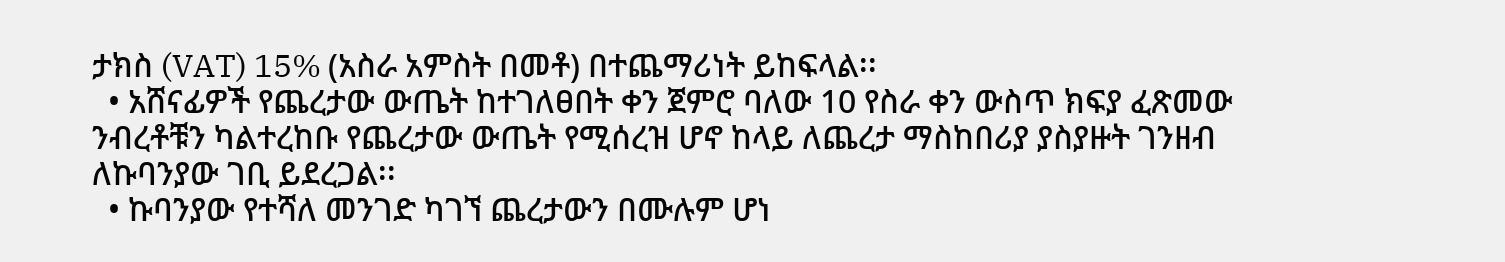ታክስ (VAT) 15% (አስራ አምስት በመቶ) በተጨማሪነት ይከፍላል፡፡
  • አሸናፊዎች የጨረታው ውጤት ከተገለፀበት ቀን ጀምሮ ባለው 10 የስራ ቀን ውስጥ ክፍያ ፈጽመው ንብረቶቹን ካልተረከቡ የጨረታው ውጤት የሚሰረዝ ሆኖ ከላይ ለጨረታ ማስከበሪያ ያስያዙት ገንዘብ ለኩባንያው ገቢ ይደረጋል፡፡
  • ኩባንያው የተሻለ መንገድ ካገኘ ጨረታውን በሙሉም ሆነ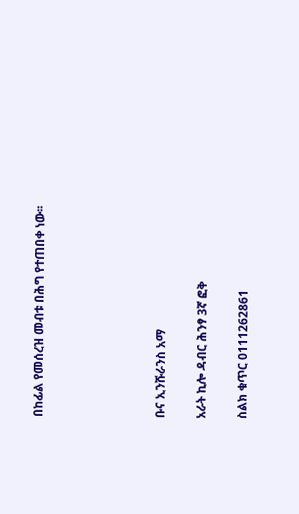በከፊል የመሰረዝ መብቱ በሕግ የተጠበቀ ነው፡፡





ቡና ኢንሹራንስ አማ

አራት ኪሎ ዳብር ሕንፃ 3ኛ ፎቅ

ስልክ ቁጥር 0111262861